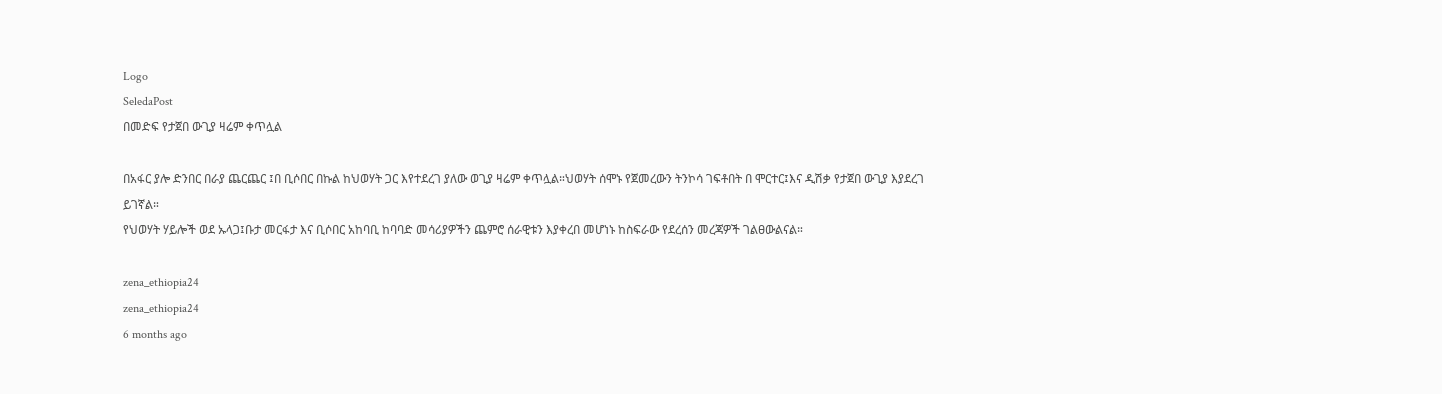Logo
SeledaPost
በመድፍ የታጀበ ውጊያ ዛሬም ቀጥሏል

በአፋር ያሎ ድንበር በራያ ጨርጨር ፤በ ቢሶበር በኩል ከህወሃት ጋር እየተደረገ ያለው ወጊያ ዛሬም ቀጥሏል።ህወሃት ሰሞኑ የጀመረውን ትንኮሳ ገፍቶበት በ ሞርተር፤እና ዲሽቃ የታጀበ ውጊያ እያደረገ ይገኛል።
የህወሃት ሃይሎች ወደ ኡላጋ፤ቡታ መርፋታ እና ቢሶበር አከባቢ ከባባድ መሳሪያዎችን ጨምሮ ሰራዊቱን እያቀረበ መሆነኑ ከስፍራው የደረሰን መረጃዎች ገልፀውልናል።

zena_ethiopia24
zena_ethiopia24
6 months ago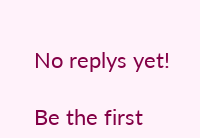No replys yet!

Be the first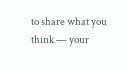to share what you think — your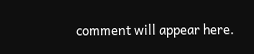comment will appear here.